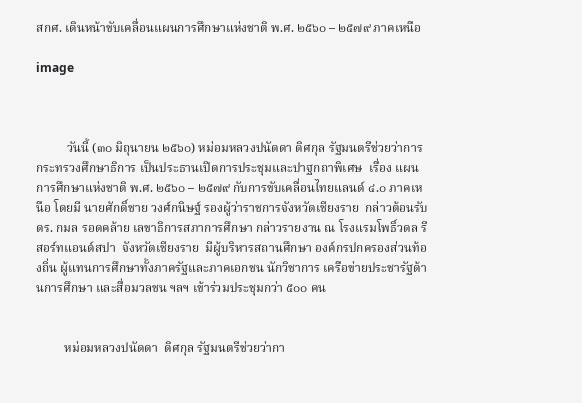สกศ. เดินหน้าขับเคลื่อนแผนการศึกษาแห่งชาติ พ.ศ. ๒๕๖๐ – ๒๕๗๙ ภาคเหนือ

image



          วันนี้ (๓๐ มิถุนายน ๒๕๖๐) หม่อมหลวงปนัดดา ดิศกุล รัฐมนตรีช่วยว่าการกระทรวงศึกษาธิการ เป็นประธานเปิดการประชุมและปาฐกถาพิเศษ  เรื่อง แผนการศึกษาแห่งชาติ พ.ศ. ๒๕๖๐ – ๒๕๗๙ กับการขับเคลื่อนไทยแลนด์ ๔.๐ ภาคเหนือ โดยมี นายศักดิ์ชาย วงศ์กนิษฐ์ รองผู้ว่าราชการจังหวัดเชียงราย  กล่าวต้อนรับ ดร. กมล รอดคล้าย เลขาธิการสภาการศึกษา กล่าวรายงาน ณ โรงแรมโพธิ์วดล รีสอร์ทแอนด์สปา  จังหวัดเชียงราย  มีผู้บริหารสถานศึกษา องค์กรปกครองส่วนท้องถิ่น ผู้แทนการศึกษาทั้งภาครัฐและภาคเอกชน นักวิชาการ เครือข่ายประชารัฐด้านการศึกษา และสื่อมวลชน ฯลฯ เข้าร่วมประชุมกว่า ๕๐๐ คน


         หม่อมหลวงปนัดดา  ดิศกุล รัฐมนตรีช่วยว่ากา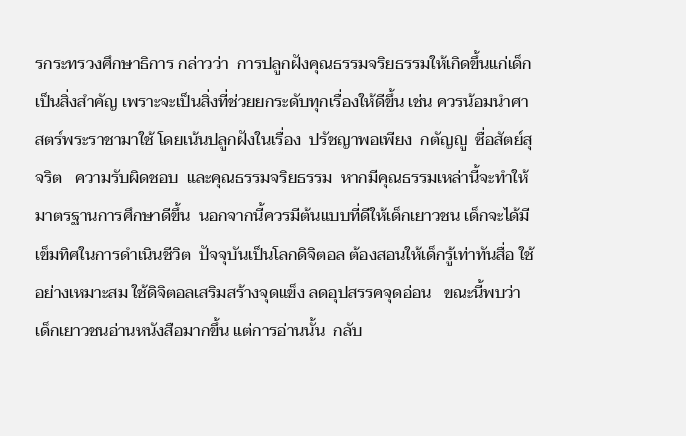รกระทรวงศึกษาธิการ กล่าวว่า  การปลูกฝังคุณธรรมจริยธรรมให้เกิดขึ้นแก่เด็กเป็นสิ่งสำคัญ เพราะจะเป็นสิ่งที่ช่วยยกระดับทุกเรื่องให้ดีขึ้น เช่น ควรน้อมนำศาสตร์พระราชามาใช้ โดยเน้นปลูกฝังในเรื่อง  ปรัชญาพอเพียง  กตัญญู  ซื่อสัตย์สุจริต   ความรับผิดชอบ  และคุณธรรมจริยธรรม  หากมีคุณธรรมเหล่านี้จะทำให้มาตรฐานการศึกษาดีขึ้น  นอกจากนี้ควรมีต้นแบบที่ดีให้เด็กเยาวชน เด็กจะได้มีเข็มทิศในการดำเนินชีวิต  ปัจจุบันเป็นโลกดิจิตอล ต้องสอนให้เด็กรู้เท่าทันสื่อ ใช้อย่างเหมาะสม ใช้ดิจิตอลเสริมสร้างจุดแข็ง ลดอุปสรรคจุดอ่อน   ขณะนี้พบว่าเด็กเยาวชนอ่านหนังสือมากขึ้น แต่การอ่านนั้น  กลับ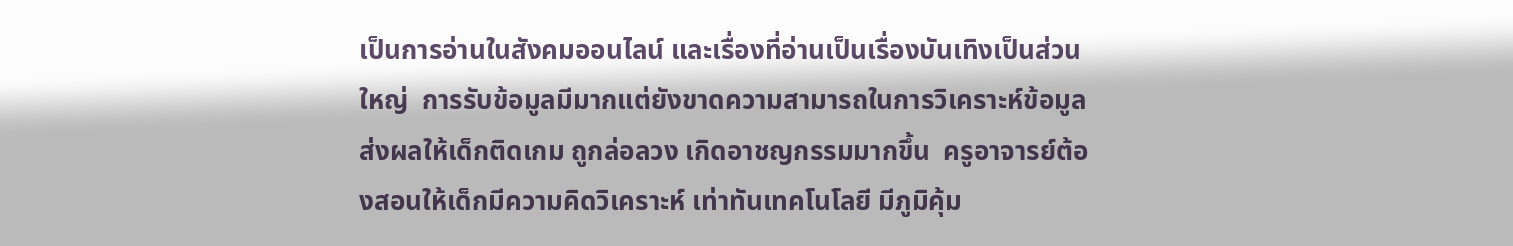เป็นการอ่านในสังคมออนไลน์ และเรื่องที่อ่านเป็นเรื่องบันเทิงเป็นส่วนใหญ่  การรับข้อมูลมีมากแต่ยังขาดความสามารถในการวิเคราะห์ข้อมูล  ส่งผลให้เด็กติดเกม ถูกล่อลวง เกิดอาชญกรรมมากขึ้น  ครูอาจารย์ต้องสอนให้เด็กมีความคิดวิเคราะห์ เท่าทันเทคโนโลยี มีภูมิคุ้ม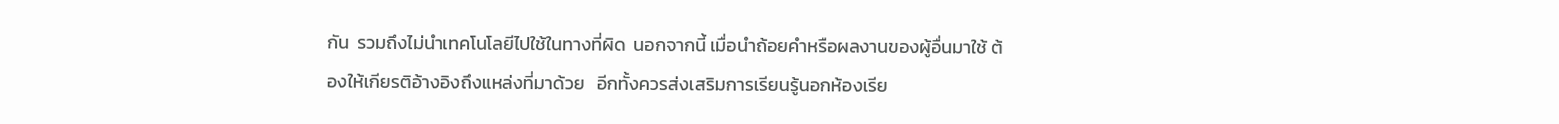กัน  รวมถึงไม่นำเทคโนโลยีไปใช้ในทางที่ผิด  นอกจากนี้ เมื่อนำถ้อยคำหรือผลงานของผู้อื่นมาใช้ ต้องให้เกียรติอ้างอิงถึงแหล่งที่มาด้วย   อีกทั้งควรส่งเสริมการเรียนรู้นอกห้องเรีย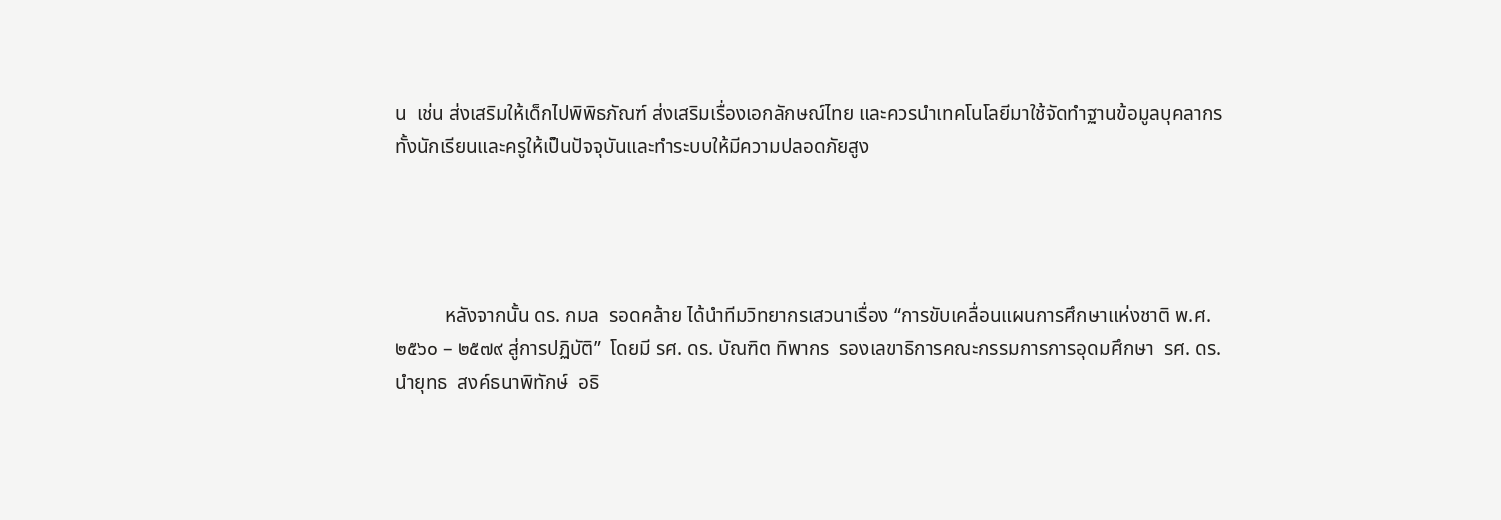น  เช่น ส่งเสริมให้เด็กไปพิพิธภัณฑ์ ส่งเสริมเรื่องเอกลักษณ์ไทย และควรนำเทคโนโลยีมาใช้จัดทำฐานข้อมูลบุคลากร ทั้งนักเรียนและครูให้เป็นปัจจุบันและทำระบบให้มีความปลอดภัยสูง




          หลังจากนั้น ดร. กมล  รอดคล้าย ได้นำทีมวิทยากรเสวนาเรื่อง “การขับเคลื่อนแผนการศึกษาแห่งชาติ พ.ศ. ๒๕๖๐ – ๒๕๗๙ สู่การปฏิบัติ”  โดยมี รศ. ดร. บัณฑิต ทิพากร  รองเลขาธิการคณะกรรมการการอุดมศึกษา  รศ. ดร. นำยุทธ  สงค์ธนาพิทักษ์  อธิ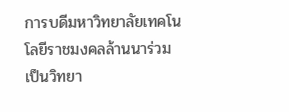การบดีมหาวิทยาลัยเทคโนโลยีราชมงคลล้านนาร่วมเป็นวิทยา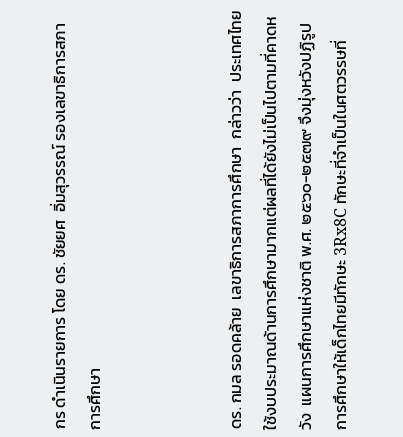กร ดำเนินรายการ โดย ดร. ชัยยศ  อิ่มสุวรรณ์ รองเลขาธิการสภาการศึกษา



ดร. กมล รอดคล้าย  เลขาธิการสภาการศึกษา  กล่าวว่า  ประเทศไทยใช้งบประมาณด้านการศึกษามากแต่ผลที่ได้ยังไม่เป็นไปตามที่คาดหวัง  แผนการศึกษาแห่งชาติ พ.ศ. ๒๕๖๐-๒๕๗๙ จึงมุ่งหวังปฏิรูปการศึกษาให้เด็กไทยมีทักษะ 3Rx8C ทักษะที่จำเป็นในศตวรรษที่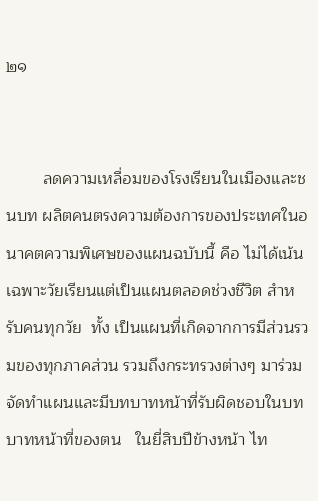๒๑


        ลดความเหลื่อมของโรงเรียนในเมืองและชนบท ผลิตคนตรงความต้องการของประเทศในอนาคตความพิเศษของแผนฉบับนี้ คือ ไม่ได้เน้นเฉพาะวัยเรียนแต่เป็นแผนตลอดช่วงชีวิต สำหรับคนทุกวัย  ทั้ง เป็นแผนที่เกิดจากการมีส่วนรวมของทุกภาคส่วน รวมถึงกระทรวงต่างๆ มาร่วมจัดทำแผนและมีบทบาทหน้าที่รับผิดชอบในบทบาทหน้าที่ของตน   ในยี่สิบปีข้างหน้า ไท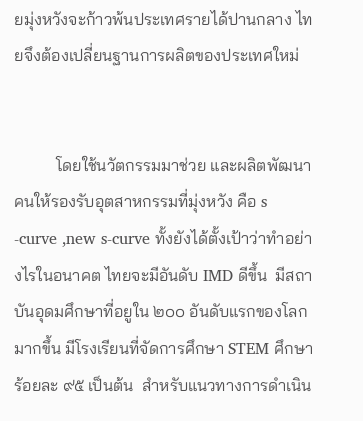ยมุ่งหวังจะก้าวพ้นประเทศรายได้ปานกลาง ไทยจึงต้องเปลี่ยนฐานการผลิตของประเทศใหม่


          โดยใช้นวัตกรรมมาช่วย และผลิตพัฒนาคนให้รองรับอุตสาหกรรมที่มุ่งหวัง คือ s -curve ,new s-curve ทั้งยังได้ตั้งเป้าว่าทำอย่างไรในอนาคต ไทยจะมีอันดับ IMD ดีขึ้น  มีสถาบันอุดมศึกษาที่อยูใน ๒๐๐ อันดับแรกของโลกมากขึ้น มีโรงเรียนที่จัดการศึกษา STEM ศึกษา ร้อยละ ๙๕ เป็นต้น  สำหรับแนวทางการดำเนิน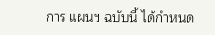การ แผนฯ ฉบับนี้ ได้กำหนด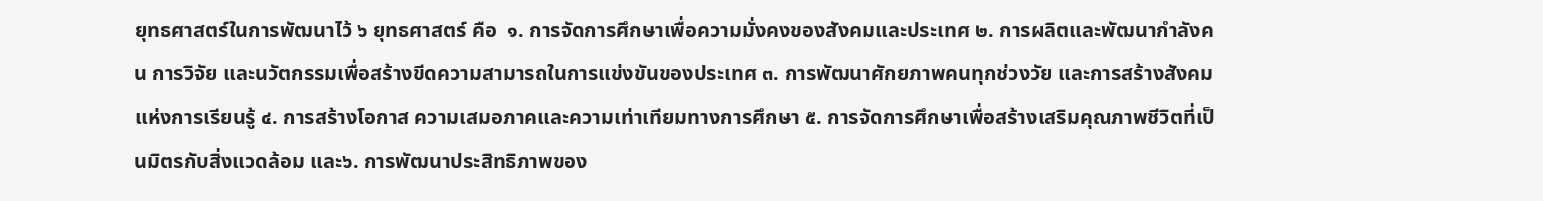ยุทธศาสตร์ในการพัฒนาไว้ ๖ ยุทธศาสตร์ คือ  ๑. การจัดการศึกษาเพื่อความมั่งคงของสังคมและประเทศ ๒. การผลิตและพัฒนากำลังคน การวิจัย และนวัตกรรมเพื่อสร้างขีดความสามารถในการแข่งขันของประเทศ ๓. การพัฒนาศักยภาพคนทุกช่วงวัย และการสร้างสังคมแห่งการเรียนรู้ ๔. การสร้างโอกาส ความเสมอภาคและความเท่าเทียมทางการศึกษา ๕. การจัดการศึกษาเพื่อสร้างเสริมคุณภาพชีวิตที่เป็นมิตรกับสิ่งแวดล้อม และ๖. การพัฒนาประสิทธิภาพของ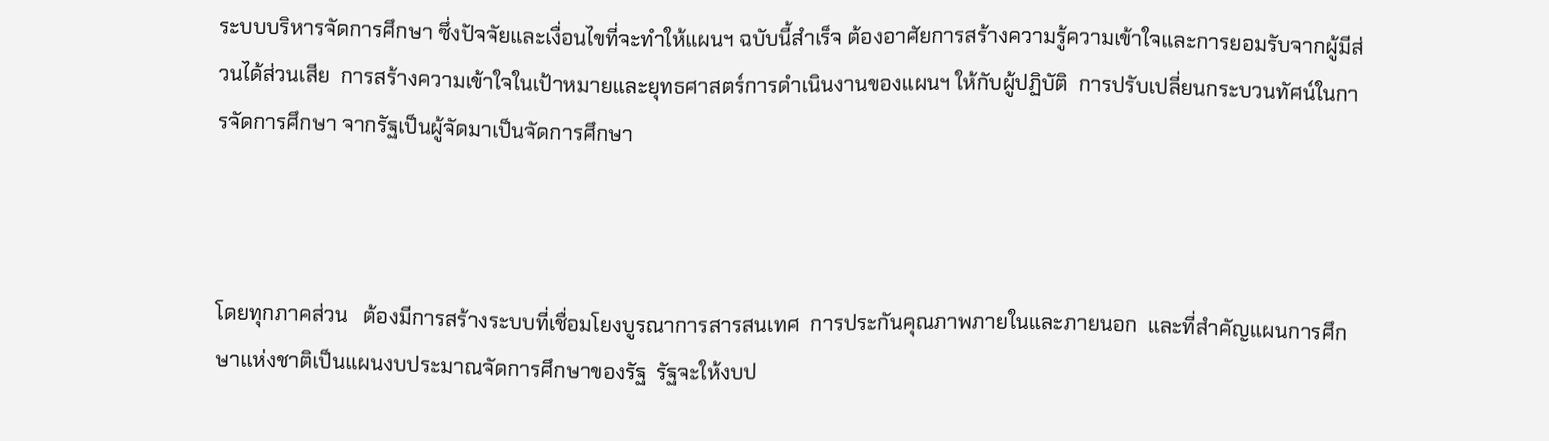ระบบบริหารจัดการศึกษา ซึ่งปัจจัยและเงื่อนไขที่จะทำให้แผนฯ ฉบับนี้สำเร็จ ต้องอาศัยการสร้างความรู้ความเข้าใจและการยอมรับจากผู้มีส่วนได้ส่วนเสีย  การสร้างความเข้าใจในเป้าหมายและยุทธศาสตร์การดำเนินงานของแผนฯ ให้กับผู้ปฏิบัติ  การปรับเปลี่ยนกระบวนทัศน์ในการจัดการศึกษา จากรัฐเป็นผู้จัดมาเป็นจัดการศึกษา



โดยทุกภาคส่วน   ต้องมีการสร้างระบบที่เชื่อมโยงบูรณาการสารสนเทศ  การประกันคุณภาพภายในและภายนอก  และที่สำคัญแผนการศึกษาเเห่งชาติเป็นแผนงบประมาณจัดการศึกษาของรัฐ  รัฐจะให้งบป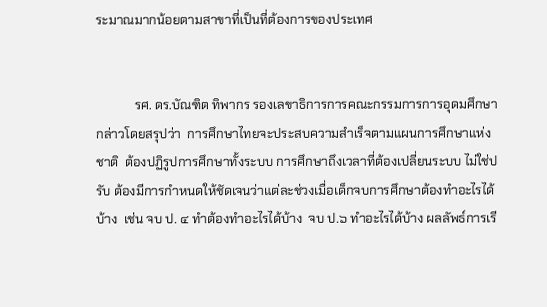ระมาณมากน้อยตามสาขาที่เป็นที่ต้องการของประเทศ


            รศ. ดร.บัณฑิต ทิพากร รองเลขาธิการการคณะกรรมการการอุดมศึกษา  กล่าวโดยสรุปว่า  การศึกษาไทยจะประสบความสำเร็จตามแผนการศึกษาแห่งชาติ  ต้องปฏิรูปการศึกษาทั้งระบบ การศึกษาถึงเวลาที่ต้องเปลี่ยนระบบ ไม่ใช่ปรับ ต้องมีการกำหนดให้ชัดเจนว่าแต่ละช่วงเมื่อเด็กจบการศึกษาต้องทำอะไรได้บ้าง  เช่น จบ ป. ๔ ทำต้องทำอะไรได้บ้าง  จบ ป.๖ ทำอะไรได้บ้าง ผลลัพธ์การเรี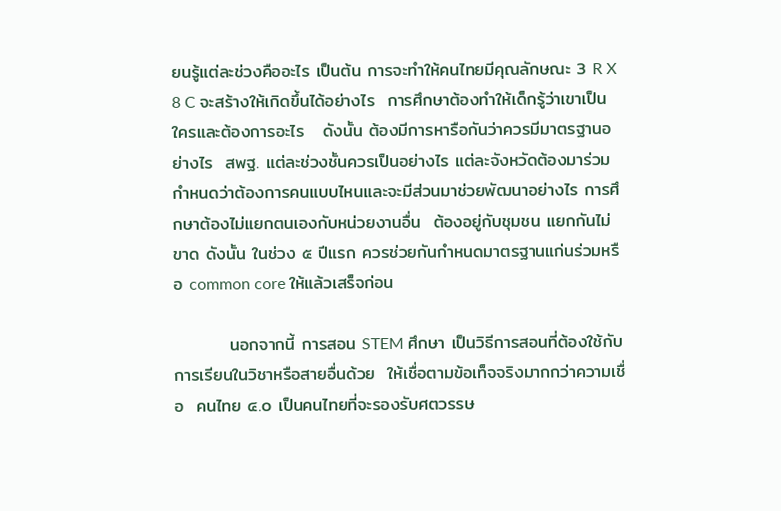ยนรู้แต่ละช่วงคืออะไร เป็นต้น การจะทำให้คนไทยมีคุณลักษณะ 3 R X 8 C จะสร้างให้เกิดขึ้นได้อย่างไร  การศึกษาต้องทำให้เด็กรู้ว่าเขาเป็นใครและต้องการอะไร   ดังนั้น ต้องมีการหารือกันว่าควรมีมาตรฐานอย่างไร  สพฐ. แต่ละช่วงชั้นควรเป็นอย่างไร แต่ละจังหวัดต้องมาร่วมกำหนดว่าต้องการคนแบบไหนและจะมีส่วนมาช่วยพัฒนาอย่างไร การศึกษาต้องไม่แยกตนเองกับหน่วยงานอื่น  ต้องอยู่กับชุมชน แยกกันไม่ขาด ดังนั้น ในช่วง ๕ ปีแรก ควรช่วยกันกำหนดมาตรฐานแก่นร่วมหรือ common core ให้แล้วเสร็จก่อน

         นอกจากนี้ การสอน STEM ศึกษา เป็นวิธีการสอนที่ต้องใช้กับการเรียนในวิชาหรือสายอื่นด้วย  ให้เชื่อตามข้อเท็จจริงมากกว่าความเชื่อ  คนไทย ๔.๐ เป็นคนไทยที่จะรองรับศตวรรษ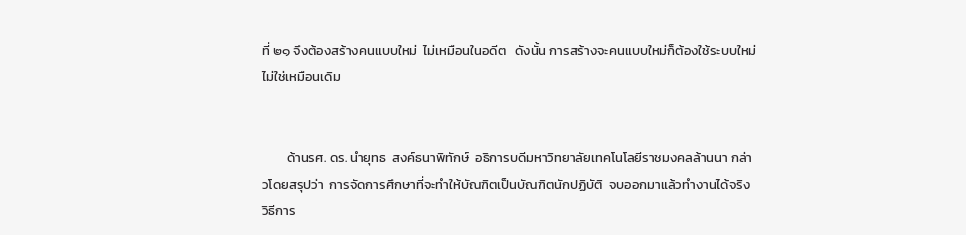ที่ ๒๑ จึงต้องสร้างคนแบบใหม่  ไม่เหมือนในอดีต   ดังนั้น การสร้างจะคนแบบใหม่ก็ต้องใช้ระบบใหม่ ไม่ใช่เหมือนเดิม


        ด้านรศ. ดร. นำยุทธ  สงค์ธนาพิทักษ์  อธิการบดีมหาวิทยาลัยเทคโนโลยีราชมงคลล้านนา กล่าวโดยสรุปว่า  การจัดการศึกษาที่จะทำให้บัณฑิตเป็นบัณฑิตนักปฏิบัติ  จบออกมาแล้วทำงานได้จริง  วิธีการ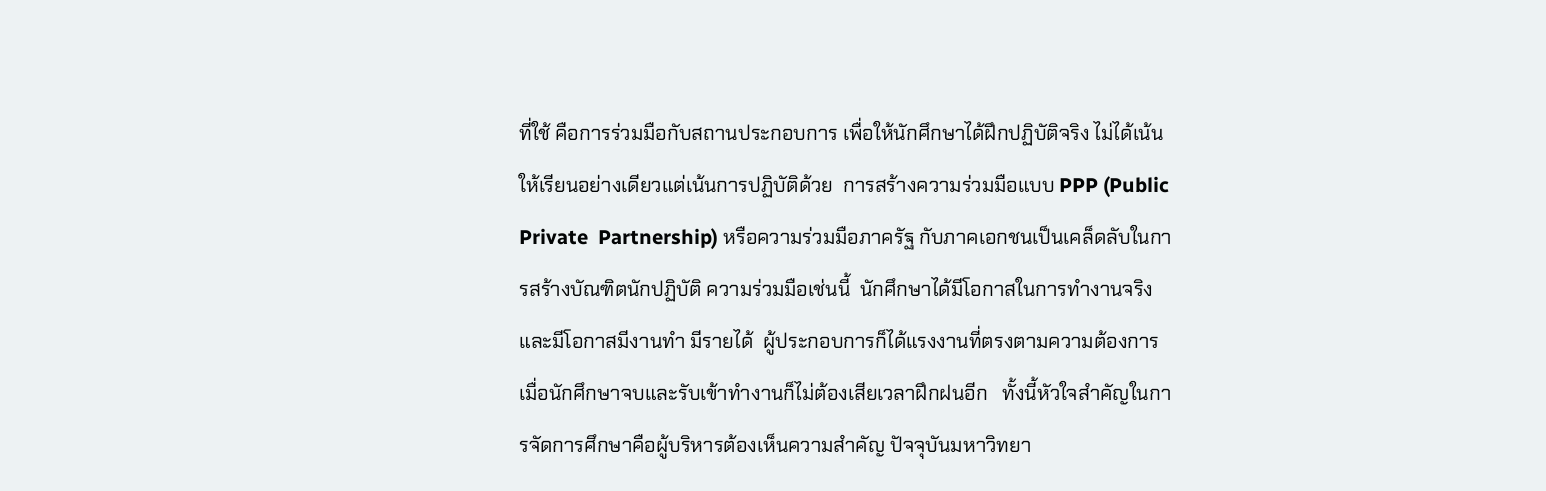ที่ใช้ คือการร่วมมือกับสถานประกอบการ เพื่อให้นักศึกษาได้ฝึกปฏิบัติจริง ไม่ได้เน้นให้เรียนอย่างเดียวแต่เน้นการปฏิบัติด้วย  การสร้างความร่วมมือแบบ PPP (Public Private  Partnership) หรือความร่วมมือภาครัฐ กับภาคเอกชนเป็นเคล็ดลับในการสร้างบัณฑิตนักปฏิบัติ ความร่วมมือเช่นนี้  นักศึกษาได้มีโอกาสในการทำงานจริงและมีโอกาสมีงานทำ มีรายได้  ผู้ประกอบการก็ได้แรงงานที่ตรงตามความต้องการ เมื่อนักศึกษาจบและรับเข้าทำงานก็ไม่ต้องเสียเวลาฝึกฝนอีก   ทั้งนี้หัวใจสำคัญในการจัดการศึกษาคือผู้บริหารต้องเห็นความสำคัญ ปัจจุบันมหาวิทยา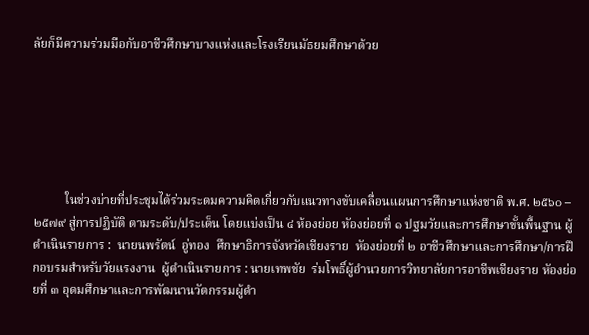ลัยก็มีความร่วมมือกับอาชีวศึกษาบางแห่งและโรงเรียนมัธยมศึกษาด้วย






          ในช่วงบ่ายที่ประชุมได้ร่วมระดมความคิดเกี่ยวกับแนวทางขับเคลื่อนแผนการศึกษาแห่งชาติ พ.ศ. ๒๕๖๐ – ๒๕๗๙ สู่การปฏิบัติ ตามระดับ/ประเด็น โดยแบ่งเป็น ๔ ห้องย่อย หัองย่อยที่ ๑ ปฐมวัยและการศึกษาขั้นพื้นฐาน ผู้ดำเนินรายการ :  นายนพรัตน์  อู่ทอง  ศึกษาธิการจังหวัดเชียงราย  หัองย่อยที่ ๒ อาชีวศึกษาและการศึกษา/การฝึกอบรมสำหรับวัยแรงงาน  ผู้ดำเนินรายการ : นายเทพชัย  ร่มโพธิ์ผู้อำนวยการวิทยาลัยการอาชีพเชียงราย หัองย่อยที่ ๓ อุดมศึกษาและการพัฒนานวัตกรรมผู้ดำ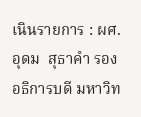เนินรายการ : ผศ.อุดม  สุธาคำ รองอธิการบดี มหาวิท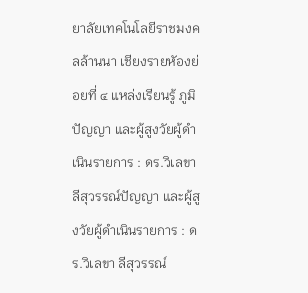ยาลัยเทคโนโลยีราชมงคลล้านนา เชียงรายหัองย่อยที่ ๔ แหล่งเรียนรู้ ภูมิปัญญา และผู้สูงวัยผู้ดำเนินรายการ : ดร.วิเลขา ลีสุวรรณ์ปัญญา และผู้สูงวัยผู้ดำเนินรายการ : ดร.วิเลขา ลีสุวรรณ์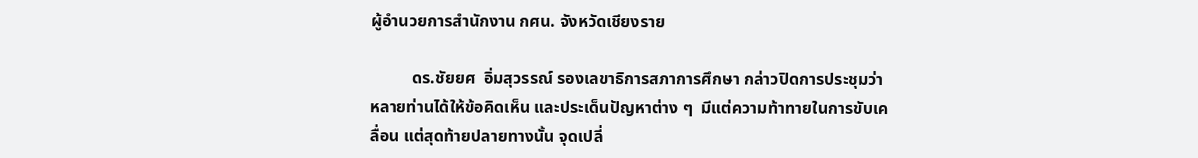ผู้อำนวยการสำนักงาน กศน. จังหวัดเชียงราย

          ดร.ชัยยศ  อิ่มสุวรรณ์ รองเลขาธิการสภาการศึกษา กล่าวปิดการประชุมว่า หลายท่านได้ให้ข้อคิดเห็น และประเด็นปัญหาต่าง ๆ  มีแต่ความท้าทายในการขับเคลื่อน แต่สุดท้ายปลายทางนั้น จุดเปลี่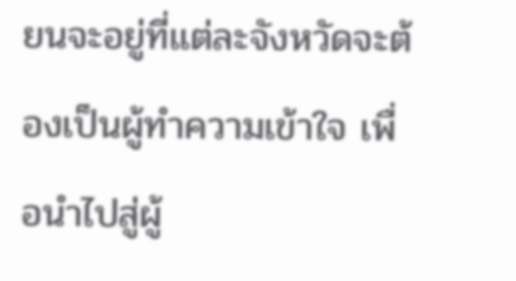ยนจะอยู่ที่แต่ละจังหวัดจะต้องเป็นผู้ทำความเข้าใจ เพื่อนำไปสู่ผู้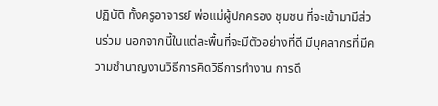ปฏิบัติ ทั้งครูอาจารย์ พ่อแม่ผู้ปกครอง ชุมชน ที่จะเข้ามามีส่วนร่วม นอกจากนี้ในแต่ละพื้นที่จะมีตัวอย่างที่ดี มีบุคลากรที่มีความชำนาญงานวิธีการคิดวิธีการทำงาน การดึ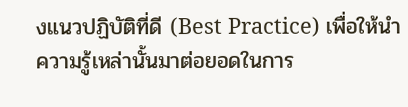งแนวปฏิบัติที่ดี (Best Practice) เพื่อให้นำความรู้เหล่านั้นมาต่อยอดในการ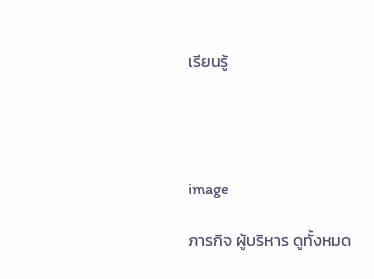เรียนรู้




image

ภารกิจ ผู้บริหาร ดูทั้งหมด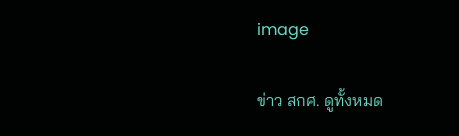image

ข่าว สกศ. ดูทั้งหมด